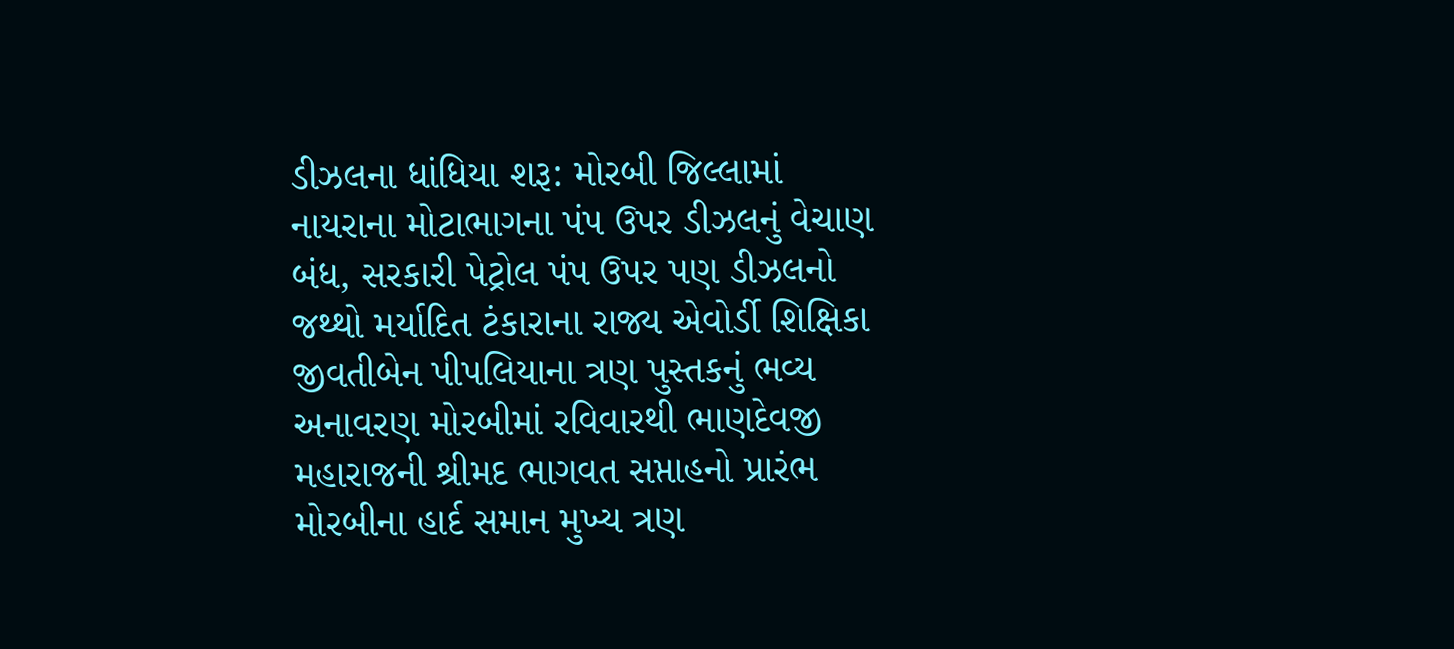ડીઝલના ધાંધિયા શરૂ: મોરબી જિલ્લામાં નાયરાના મોટાભાગના પંપ ઉપર ડીઝલનું વેચાણ બંધ, સરકારી પેટ્રોલ પંપ ઉપર પણ ડીઝલનો જથ્થો મર્યાદિત ટંકારાના રાજ્ય એવોર્ડી શિક્ષિકા જીવતીબેન પીપલિયાના ત્રણ પુસ્તકનું ભવ્ય અનાવરણ મોરબીમાં રવિવારથી ભાણદેવજી મહારાજની શ્રીમદ ભાગવત સપ્તાહનો પ્રારંભ મોરબીના હાર્દ સમાન મુખ્ય ત્રણ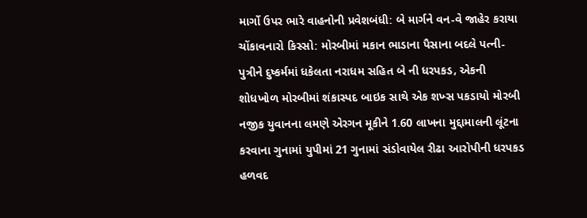માર્ગો ઉપર ભારે વાહનોની પ્રવેશબંધી: બે માર્ગને વન-વે જાહેર કરાયા ચોંકાવનારો કિસ્સો: મોરબીમાં મકાન ભાડાના પૈસાના બદલે પત્ની-પુત્રીને દુષ્કર્મમાં ધકેલતા નરાધમ સહિત બે ની ધરપકડ, એકની શોધખોળ મોરબીમાં શંકાસ્પદ બાઇક સાથે એક શખ્સ પકડાયો મોરબી નજીક યુવાનના લમણે એરગન મૂકીને 1.60 લાખના મુદ્દામાલની લૂંટના કરવાના ગુનામાં યુપીમાં 21 ગુનામાં સંડોવાયેલ રીઢા આરોપીની ધરપકડ હળવદ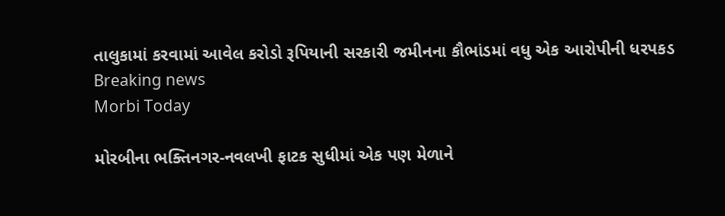તાલુકામાં કરવામાં આવેલ કરોડો રૂપિયાની સરકારી જમીનના કૌભાંડમાં વધુ એક આરોપીની ધરપકડ
Breaking news
Morbi Today

મોરબીના ભક્તિનગર-નવલખી ફાટક સુધીમાં એક પણ મેળાને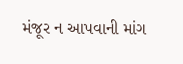મંજૂર ન આપવાની માંગ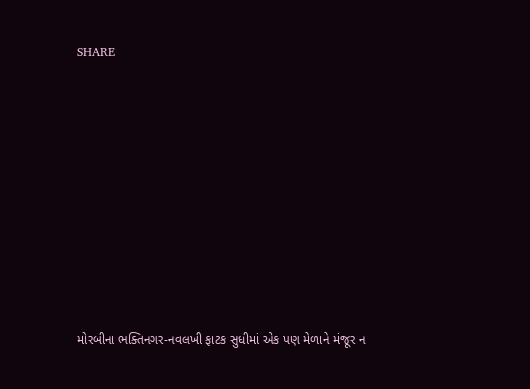SHARE











મોરબીના ભક્તિનગર-નવલખી ફાટક સુધીમાં એક પણ મેળાને મંજૂર ન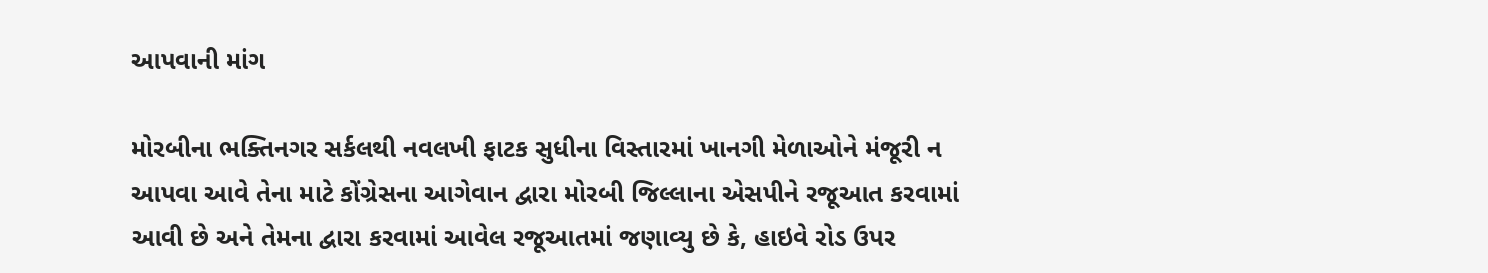આપવાની માંગ

મોરબીના ભક્તિનગર સર્કલથી નવલખી ફાટક સુધીના વિસ્તારમાં ખાનગી મેળાઓને મંજૂરી ન આપવા આવે તેના માટે કોંગ્રેસના આગેવાન દ્વારા મોરબી જિલ્લાના એસપીને રજૂઆત કરવામાં આવી છે અને તેમના દ્વારા કરવામાં આવેલ રજૂઆતમાં જણાવ્યુ છે કે, હાઇવે રોડ ઉપર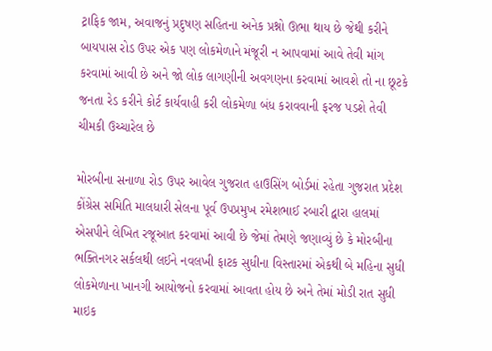ટ્રાફિક જામ, અવાજનું પ્રદુષણ સહિતના અનેક પ્રશ્નો ઊભા થાય છે જેથી કરીને બાયપાસ રોડ ઉપર એક પણ લોકમેળાને મંજૂરી ન આપવામાં આવે તેવી માંગ કરવામાં આવી છે અને જો લોક લાગણીની અવગણના કરવામાં આવશે તો ના છૂટકે જનતા રેડ કરીને કોર્ટ કાર્યવાહી કરી લોકમેળા બંધ કરાવવાની ફરજ પડશે તેવી ચીમકી ઉચ્ચારેલ છે

મોરબીના સનાળા રોડ ઉપર આવેલ ગુજરાત હાઉસિંગ બોર્ડમાં રહેતા ગુજરાત પ્રદેશ કોંગ્રેસ સમિતિ માલધારી સેલના પૂર્વ ઉપપ્રમુખ રમેશભાઈ રબારી દ્વારા હાલમાં એસપીને લેખિત રજૂઆત કરવામાં આવી છે જેમાં તેમણે જણાવ્યું છે કે મોરબીના ભક્તિનગર સર્કલથી લઈને નવલખી ફાટક સુધીના વિસ્તારમાં એકથી બે મહિના સુધી લોકમેળાના ખાનગી આયોજનો કરવામાં આવતા હોય છે અને તેમાં મોડી રાત સુધી માઇક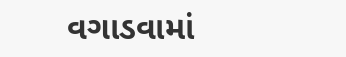વગાડવામાં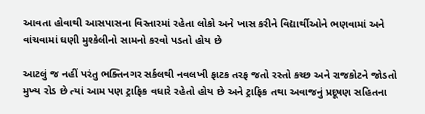આવતા હોવાથી આસપાસના વિસ્તારમાં રહેતા લોકો અને ખાસ કરીને વિદ્યાર્થીઓને ભણવામાં અને વાંચવામાં ઘણી મુશ્કેલીનો સામનો કરવો પડતો હોય છે

આટલું જ નહીં પરંતુ ભક્તિનગર સર્કલથી નવલખી ફાટક તરફ જતો રસ્તો કચ્છ અને રાજકોટને જોડતો મુખ્ય રોડ છે ત્યાં આમ પણ ટ્રાફિક વધારે રહેતો હોય છે અને ટ્રાફિક તથા અવાજનું પ્રદૂષણ સહિતના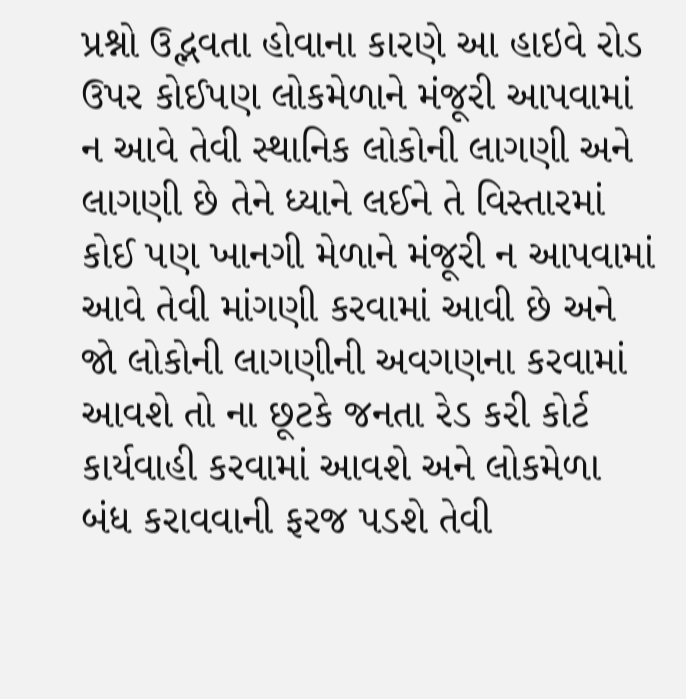પ્રશ્નો ઉદ્ભવતા હોવાના કારણે આ હાઇવે રોડ ઉપર કોઈપણ લોકમેળાને મંજૂરી આપવામાં ન આવે તેવી સ્થાનિક લોકોની લાગણી અને લાગણી છે તેને ધ્યાને લઈને તે વિસ્તારમાં કોઈ પણ ખાનગી મેળાને મંજૂરી ન આપવામાં આવે તેવી માંગણી કરવામાં આવી છે અને જો લોકોની લાગણીની અવગણના કરવામાં આવશે તો ના છૂટકે જનતા રેડ કરી કોર્ટ કાર્યવાહી કરવામાં આવશે અને લોકમેળા બંધ કરાવવાની ફરજ પડશે તેવી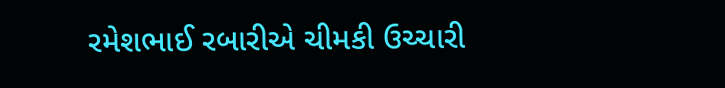રમેશભાઈ રબારીએ ચીમકી ઉચ્ચારી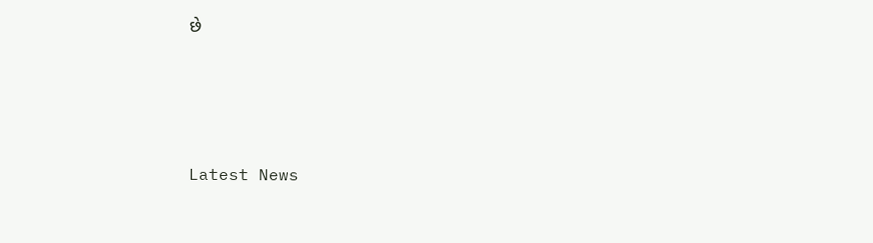છે






Latest News